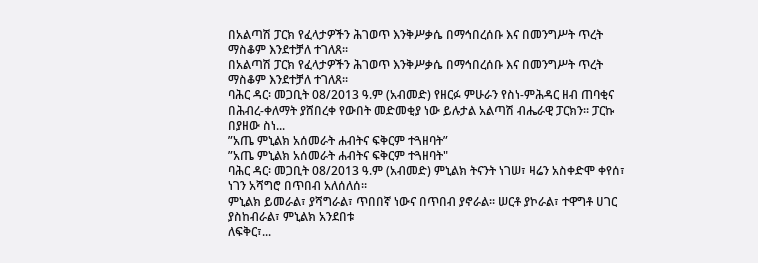በአልጣሽ ፓርክ የፈላታዎችን ሕገወጥ እንቅሥቃሴ በማኅበረሰቡ እና በመንግሥት ጥረት ማስቆም እንደተቻለ ተገለጸ፡፡
በአልጣሽ ፓርክ የፈላታዎችን ሕገወጥ እንቅሥቃሴ በማኅበረሰቡ እና በመንግሥት ጥረት ማስቆም እንደተቻለ ተገለጸ፡፡
ባሕር ዳር፡ መጋቢት 08/2013 ዓ.ም (አብመድ) የዘርፉ ምሁራን የስነ-ምሕዳር ዘብ ጠባቂና በሕብረ-ቀለማት ያሸበረቀ የውበት መድመቂያ ነው ይሉታል አልጣሽ ብሔራዊ ፓርክን፡፡ ፓርኩ በያዘው ስነ...
ʺአጤ ምኒልክ አሰመራት ሐብትና ፍቅርም ተጓዘባት”
ʺአጤ ምኒልክ አሰመራት ሐብትና ፍቅርም ተጓዘባት"
ባሕር ዳር፡ መጋቢት 08/2013 ዓ.ም (አብመድ) ምኒልክ ትናንት ነገሠ፣ ዛሬን አስቀድሞ ቀየሰ፣ ነገን አሻግሮ በጥበብ አለሰለሰ፡፡
ምኒልክ ይመራል፣ ያሻግራል፣ ጥበበኛ ነውና በጥበብ ያኖራል፡፡ ሠርቶ ያኮራል፣ ተዋግቶ ሀገር ያስከብራል፣ ምኒልክ አንደበቱ
ለፍቅር፣...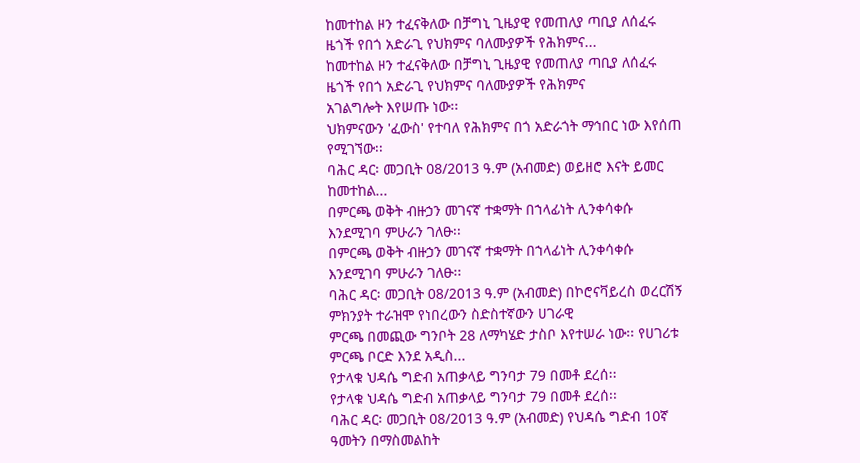ከመተከል ዞን ተፈናቅለው በቻግኒ ጊዜያዊ የመጠለያ ጣቢያ ለሰፈሩ ዜጎች የበጎ አድራጊ የህክምና ባለሙያዎች የሕክምና...
ከመተከል ዞን ተፈናቅለው በቻግኒ ጊዜያዊ የመጠለያ ጣቢያ ለሰፈሩ ዜጎች የበጎ አድራጊ የህክምና ባለሙያዎች የሕክምና
አገልግሎት እየሠጡ ነው፡፡
ህክምናውን 'ፈውስ' የተባለ የሕክምና በጎ አድራጎት ማኅበር ነው እየሰጠ የሚገኘው፡፡
ባሕር ዳር፡ መጋቢት 08/2013 ዓ.ም (አብመድ) ወይዘሮ እናት ይመር ከመተከል...
በምርጫ ወቅት ብዙኃን መገናኛ ተቋማት በኀላፊነት ሊንቀሳቀሱ እንደሚገባ ምሁራን ገለፁ፡፡
በምርጫ ወቅት ብዙኃን መገናኛ ተቋማት በኀላፊነት ሊንቀሳቀሱ እንደሚገባ ምሁራን ገለፁ፡፡
ባሕር ዳር፡ መጋቢት 08/2013 ዓ.ም (አብመድ) በኮሮናቫይረስ ወረርሽኝ ምክንያት ተራዝሞ የነበረውን ስድስተኛውን ሀገራዊ
ምርጫ በመጪው ግንቦት 28 ለማካሄድ ታስቦ እየተሠራ ነው፡፡ የሀገሪቱ ምርጫ ቦርድ እንደ አዲስ...
የታላቁ ህዳሴ ግድብ አጠቃላይ ግንባታ 79 በመቶ ደረሰ፡፡
የታላቁ ህዳሴ ግድብ አጠቃላይ ግንባታ 79 በመቶ ደረሰ፡፡
ባሕር ዳር፡ መጋቢት 08/2013 ዓ.ም (አብመድ) የህዳሴ ግድብ 10ኛ ዓመትን በማስመልከት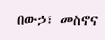በውኃ፣ መስኖና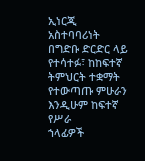ኢነርጂ
አስተባባሪነት በግድቡ ድርድር ላይ የተሳተፉ፣ ከከፍተኛ ትምህርት ተቋማት የተውጣጡ ምሁራን እንዲሁም ከፍተኛ የሥራ
ኀላፊዎች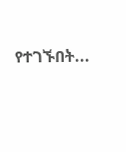የተገኙበት...